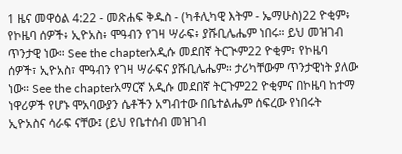1 ዜና መዋዕል 4:22 - መጽሐፍ ቅዱስ - (ካቶሊካዊ እትም - ኤማሁስ)22 ዮቂም፥ የኮዜባ ሰዎች፥ ኢዮአስ፥ ሞዓብን የገዛ ሣራፍ፥ ያሹቢሌሔም ነበሩ። ይህ መዝገብ ጥንታዊ ነው። See the chapterአዲሱ መደበኛ ትርጒም22 ዮቂም፣ የኮዜባ ሰዎች፣ ኢዮአስ፣ ሞዓብን የገዛ ሣራፍና ያሹቢሌሔም። ታሪካቸውም ጥንታዊነት ያለው ነው። See the chapterአማርኛ አዲሱ መደበኛ ትርጉም22 ዮቂምና በኮዜባ ከተማ ነዋሪዎች የሆኑ ሞአባውያን ሴቶችን አግብተው በቤተልሔም ሰፍረው የነበሩት ኢዮአስና ሳራፍ ናቸው፤ (ይህ የቤተሰብ መዝገብ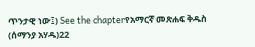ጥንታዊ ነው፤) See the chapterየአማርኛ መጽሐፍ ቅዱስ (ሰማንያ አሃዱ)22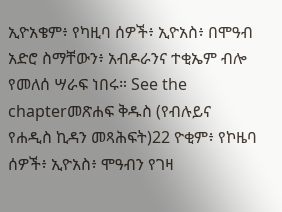ኢዮአቄም፥ የካዚባ ሰዎች፥ ኢዮአስ፥ በሞዓብ አድሮ ስማቸውን፥ አብዶራንና ተቂኤም ብሎ የመለሰ ሣራፍ ነበሩ። See the chapterመጽሐፍ ቅዱስ (የብሉይና የሐዲስ ኪዳን መጻሕፍት)22 ዮቂም፥ የኮዜባ ሰዎች፥ ኢዮአስ፥ ሞዓብን የገዛ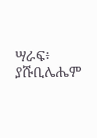ሣራፍ፥ ያሹቢሌሔም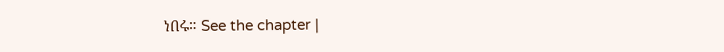ነበሩ። See the chapter |